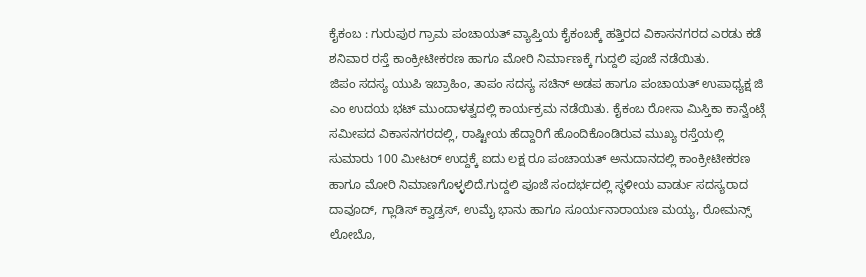ಕೈಕಂಬ : ಗುರುಪುರ ಗ್ರಾಮ ಪಂಚಾಯತ್ ವ್ಯಾಪ್ತಿಯ ಕೈಕಂಬಕ್ಕೆ ಹತ್ತಿರದ ವಿಕಾಸನಗರದ ಎರಡು ಕಡೆ ಶನಿವಾರ ರಸ್ತೆ ಕಾಂಕ್ರೀಟೀಕರಣ ಹಾಗೂ ಮೋರಿ ನಿರ್ಮಾಣಕ್ಕೆ ಗುದ್ದಲಿ ಪೂಜೆ ನಡೆಯಿತು.
ಜಿಪಂ ಸದಸ್ಯ ಯುಪಿ ಇಬ್ರಾಹಿಂ, ತಾಪಂ ಸದಸ್ಯ ಸಚಿನ್ ಅಡಪ ಹಾಗೂ ಪಂಚಾಯತ್ ಉಪಾಧ್ಯಕ್ಷ ಜಿ ಎಂ ಉದಯ ಭಟ್ ಮುಂದಾಳತ್ವದಲ್ಲಿ ಕಾರ್ಯಕ್ರಮ ನಡೆಯಿತು. ಕೈಕಂಬ ರೋಸಾ ಮಿಸ್ತಿಕಾ ಕಾನ್ವೆಂಟ್ಗೆ ಸಮೀಪದ ವಿಕಾಸನಗರದಲ್ಲಿ, ರಾಷ್ಟೀಯ ಹೆದ್ದಾರಿಗೆ ಹೊಂದಿಕೊಂಡಿರುವ ಮುಖ್ಯ ರಸ್ತೆಯಲ್ಲಿ ಸುಮಾರು 100 ಮೀಟರ್ ಉದ್ದಕ್ಕೆ ಐದು ಲಕ್ಷ ರೂ ಪಂಚಾಯತ್ ಅನುದಾನದಲ್ಲಿ ಕಾಂಕ್ರೀಟೀಕರಣ ಹಾಗೂ ಮೋರಿ ನಿಮಾಣಗೊಳ್ಳಲಿದೆ.ಗುದ್ದಲಿ ಪೂಜೆ ಸಂದರ್ಭದಲ್ಲಿ ಸ್ಥಳೀಯ ವಾರ್ಡು ಸದಸ್ಯರಾದ ದಾವೂದ್, ಗ್ಲಾಡಿಸ್ ಕ್ವಾಡ್ರಸ್, ಉಮೈ ಭಾನು ಹಾಗೂ ಸೂರ್ಯನಾರಾಯಣ ಮಯ್ಯ, ರೋಮನ್ಸ್ ಲೋಬೊ,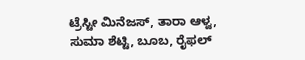ಟ್ರೆಸ್ಟೀ ಮಿನೆಜಸ್, ತಾರಾ ಆಳ್ವ, ಸುಮಾ ಶೆಟ್ಟಿ, ಬೂಬ, ರೈಫಲ್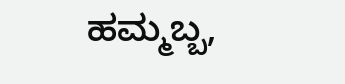ಹಮ್ಮಬ್ಬ,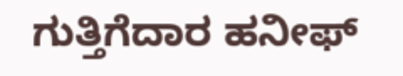ಗುತ್ತಿಗೆದಾರ ಹನೀಫ್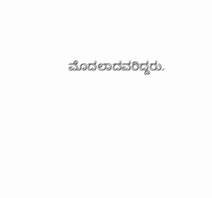ಮೊದಲಾದವರಿದ್ದರು.